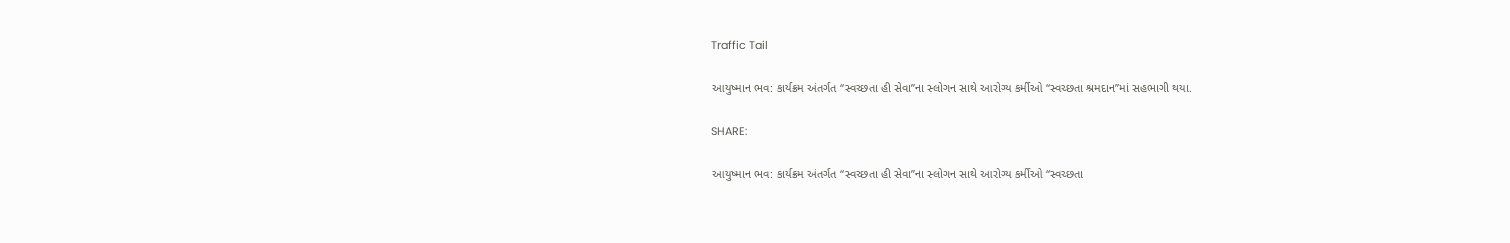Traffic Tail

આયુષ્માન ભવ: કાર્યક્રમ અંતર્ગત “સ્વચ્છતા હી સેવા”ના સ્લોગન સાથે આરોગ્ય કર્મીઓ “સ્વચ્છતા શ્રમદાન”માં સહભાગી થયા.

SHARE:

આયુષ્માન ભવ: કાર્યક્રમ અંતર્ગત “સ્વચ્છતા હી સેવા”ના સ્લોગન સાથે આરોગ્ય કર્મીઓ “સ્વચ્છતા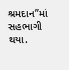શ્રમદાન”માં સહભાગી થયા.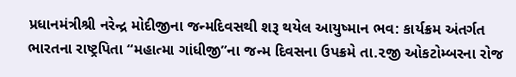પ્રધાનમંત્રીશ્રી નરેન્દ્ર મોદીજીના જન્મદિવસથી શરૂ થયેલ આયુષ્માન ભવ: કાર્યક્રમ અંતર્ગત ભારતના રાષ્ટ્રપિતા “મહાત્મા ગાંધીજી”ના જન્મ દિવસના ઉપક્રમે તા.૨જી ઓકટોમ્બરના રોજ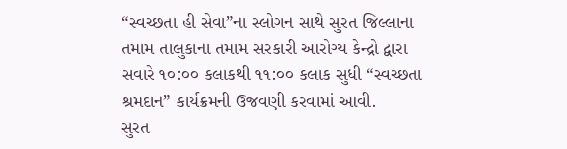“સ્વચ્છતા હી સેવા”ના સ્લોગન સાથે સુરત જિલ્લાના તમામ તાલુકાના તમામ સરકારી આરોગ્ય કેન્દ્રો દ્વારા સવારે ૧૦:૦૦ કલાકથી ૧૧:૦૦ કલાક સુધી “સ્વચ્છતા શ્રમદાન” કાર્યક્રમની ઉજવણી કરવામાં આવી.
સુરત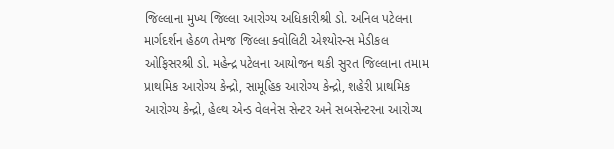જિલ્લાના મુખ્ય જિલ્લા આરોગ્ય અધિકારીશ્રી ડો. અનિલ પટેલના માર્ગદર્શન હેઠળ તેમજ જિલ્લા ક્વોલિટી એશ્યોરન્સ મેડીકલ ઓફિસરશ્રી ડો. મહેન્દ્ર પટેલના આયોજન થકી સુરત જિલ્લાના તમામ પ્રાથમિક આરોગ્ય કેન્દ્રો, સામૂહિક આરોગ્ય કેન્દ્રો, શહેરી પ્રાથમિક આરોગ્ય કેન્દ્રો, હેલ્થ એન્ડ વેલનેસ સેન્ટર અને સબસેન્ટરના આરોગ્ય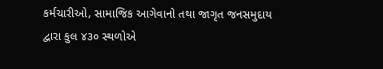કર્મચારીઓ, સામાજિક આગેવાનો તથા જાગૃત જનસમુદાય દ્વારા કુલ ૪૩૦ સ્થળોએ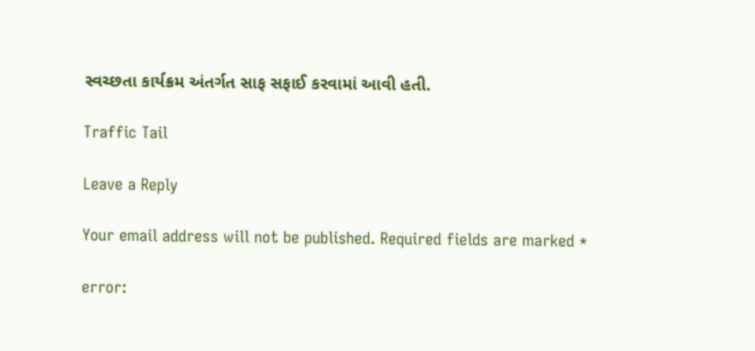સ્વચ્છતા કાર્યક્રમ અંતર્ગત સાફ સફાઈ કરવામાં આવી હતી.

Traffic Tail

Leave a Reply

Your email address will not be published. Required fields are marked *

error: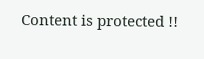Content is protected !!